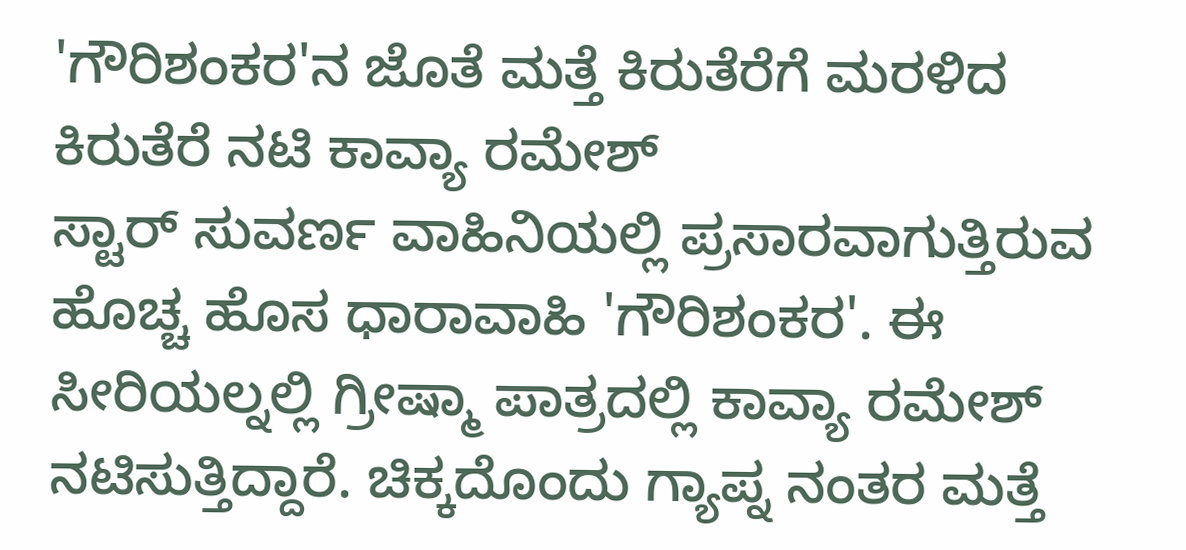'ಗೌರಿಶಂಕರ'ನ ಜೊತೆ ಮತ್ತೆ ಕಿರುತೆರೆಗೆ ಮರಳಿದ ಕಿರುತೆರೆ ನಟಿ ಕಾವ್ಯಾ ರಮೇಶ್
ಸ್ಟಾರ್ ಸುವರ್ಣ ವಾಹಿನಿಯಲ್ಲಿ ಪ್ರಸಾರವಾಗುತ್ತಿರುವ ಹೊಚ್ಚ ಹೊಸ ಧಾರಾವಾಹಿ 'ಗೌರಿಶಂಕರ'. ಈ ಸೀರಿಯಲ್ನಲ್ಲಿ ಗ್ರೀಷ್ಮಾ ಪಾತ್ರದಲ್ಲಿ ಕಾವ್ಯಾ ರಮೇಶ್ ನಟಿಸುತ್ತಿದ್ದಾರೆ. ಚಿಕ್ಕದೊಂದು ಗ್ಯಾಪ್ನ ನಂತರ ಮತ್ತೆ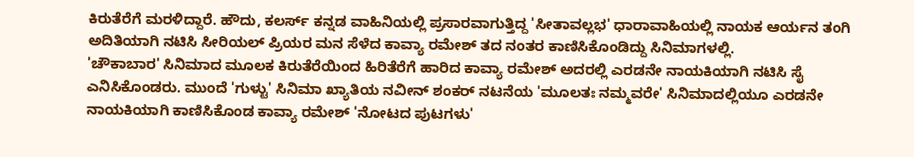ಕಿರುತೆರೆಗೆ ಮರಳಿದ್ದಾರೆ. ಹೌದು, ಕಲರ್ಸ್ ಕನ್ನಡ ವಾಹಿನಿಯಲ್ಲಿ ಪ್ರಸಾರವಾಗುತ್ತಿದ್ದ 'ಸೀತಾವಲ್ಲಭ' ಧಾರಾವಾಹಿಯಲ್ಲಿ ನಾಯಕ ಆರ್ಯನ ತಂಗಿ ಅದಿತಿಯಾಗಿ ನಟಿಸಿ ಸೀರಿಯಲ್ ಪ್ರಿಯರ ಮನ ಸೆಳೆದ ಕಾವ್ಯಾ ರಮೇಶ್ ತದ ನಂತರ ಕಾಣಿಸಿಕೊಂಡಿದ್ದು ಸಿನಿಮಾಗಳಲ್ಲಿ.
'ಚೌಕಾಬಾರ' ಸಿನಿಮಾದ ಮೂಲಕ ಕಿರುತೆರೆಯಿಂದ ಹಿರಿತೆರೆಗೆ ಹಾರಿದ ಕಾವ್ಯಾ ರಮೇಶ್ ಅದರಲ್ಲಿ ಎರಡನೇ ನಾಯಕಿಯಾಗಿ ನಟಿಸಿ ಸೈ ಎನಿಸಿಕೊಂಡರು. ಮುಂದೆ 'ಗುಳ್ಟು' ಸಿನಿಮಾ ಖ್ಯಾತಿಯ ನವೀನ್ ಶಂಕರ್ ನಟನೆಯ 'ಮೂಲತಃ ನಮ್ಮವರೇ' ಸಿನಿಮಾದಲ್ಲಿಯೂ ಎರಡನೇ ನಾಯಕಿಯಾಗಿ ಕಾಣಿಸಿಕೊಂಡ ಕಾವ್ಯಾ ರಮೇಶ್ 'ನೋಟದ ಪುಟಗಳು'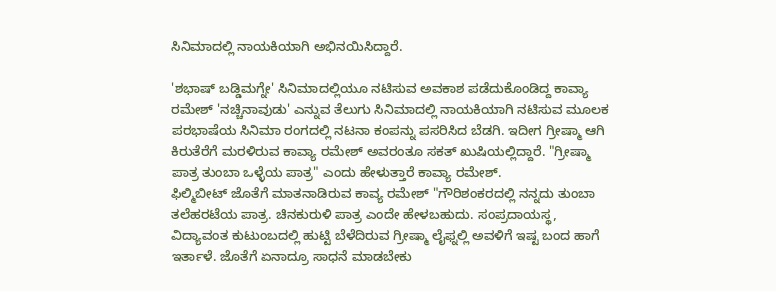ಸಿನಿಮಾದಲ್ಲಿ ನಾಯಕಿಯಾಗಿ ಅಭಿನಯಿಸಿದ್ದಾರೆ.

'ಶಭಾಷ್ ಬಡ್ಡಿಮಗ್ನೇ' ಸಿನಿಮಾದಲ್ಲಿಯೂ ನಟಿಸುವ ಅವಕಾಶ ಪಡೆದುಕೊಂಡಿದ್ದ ಕಾವ್ಯಾ ರಮೇಶ್ 'ನಚ್ಚಿನಾವುಡು' ಎನ್ನುವ ತೆಲುಗು ಸಿನಿಮಾದಲ್ಲಿ ನಾಯಕಿಯಾಗಿ ನಟಿಸುವ ಮೂಲಕ ಪರಭಾಷೆಯ ಸಿನಿಮಾ ರಂಗದಲ್ಲಿ ನಟನಾ ಕಂಪನ್ನು ಪಸರಿಸಿದ ಬೆಡಗಿ. ಇದೀಗ ಗ್ರೀಷ್ಮಾ ಆಗಿ ಕಿರುತೆರೆಗೆ ಮರಳಿರುವ ಕಾವ್ಯಾ ರಮೇಶ್ ಅವರಂತೂ ಸಕತ್ ಖುಷಿಯಲ್ಲಿದ್ದಾರೆ. "ಗ್ರೀಷ್ಮಾ ಪಾತ್ರ ತುಂಬಾ ಒಳ್ಳೆಯ ಪಾತ್ರ" ಎಂದು ಹೇಳುತ್ತಾರೆ ಕಾವ್ಯಾ ರಮೇಶ್.
ಫಿಲ್ಮಿಬೀಟ್ ಜೊತೆಗೆ ಮಾತನಾಡಿರುವ ಕಾವ್ಯ ರಮೇಶ್ "ಗೌರಿಶಂಕರದಲ್ಲಿ ನನ್ನದು ತುಂಬಾ ತಲೆಹರಟೆಯ ಪಾತ್ರ. ಚಿನಕುರುಳಿ ಪಾತ್ರ ಎಂದೇ ಹೇಳಬಹುದು. ಸಂಪ್ರದಾಯಸ್ಥ, ವಿದ್ಯಾವಂತ ಕುಟುಂಬದಲ್ಲಿ ಹುಟ್ಟಿ ಬೆಳೆದಿರುವ ಗ್ರೀಷ್ಮಾ ಲೈಫ್ನಲ್ಲಿ ಅವಳಿಗೆ ಇಷ್ಟ ಬಂದ ಹಾಗೆ ಇರ್ತಾಳೆ. ಜೊತೆಗೆ ಏನಾದ್ರೂ ಸಾಧನೆ ಮಾಡಬೇಕು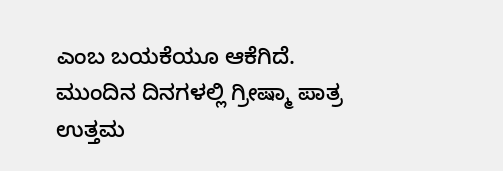ಎಂಬ ಬಯಕೆಯೂ ಆಕೆಗಿದೆ. ಮುಂದಿನ ದಿನಗಳಲ್ಲಿ ಗ್ರೀಷ್ಮಾ ಪಾತ್ರ ಉತ್ತಮ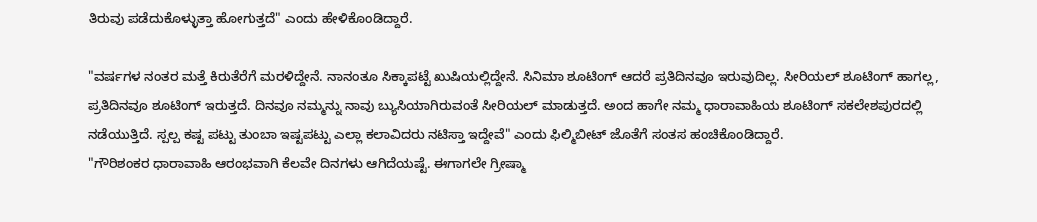ತಿರುವು ಪಡೆದುಕೊಳ್ಳುತ್ತಾ ಹೋಗುತ್ತದೆ" ಎಂದು ಹೇಳಿಕೊಂಡಿದ್ದಾರೆ.

"ವರ್ಷಗಳ ನಂತರ ಮತ್ತೆ ಕಿರುತೆರೆಗೆ ಮರಳಿದ್ದೇನೆ. ನಾನಂತೂ ಸಿಕ್ಕಾಪಟ್ಟೆ ಖುಷಿಯಲ್ಲಿದ್ದೇನೆ. ಸಿನಿಮಾ ಶೂಟಿಂಗ್ ಆದರೆ ಪ್ರತಿದಿನವೂ ಇರುವುದಿಲ್ಲ. ಸೀರಿಯಲ್ ಶೂಟಿಂಗ್ ಹಾಗಲ್ಲ, ಪ್ರತಿದಿನವೂ ಶೂಟಿಂಗ್ ಇರುತ್ತದೆ. ದಿನವೂ ನಮ್ಮನ್ನು ನಾವು ಬ್ಯುಸಿಯಾಗಿರುವಂತೆ ಸೀರಿಯಲ್ ಮಾಡುತ್ತದೆ. ಅಂದ ಹಾಗೇ ನಮ್ಮ ಧಾರಾವಾಹಿಯ ಶೂಟಿಂಗ್ ಸಕಲೇಶಪುರದಲ್ಲಿ ನಡೆಯುತ್ತಿದೆ. ಸ್ಪಲ್ಪ ಕಷ್ಟ ಪಟ್ಟು ತುಂಬಾ ಇಷ್ಟಪಟ್ಟು ಎಲ್ಲಾ ಕಲಾವಿದರು ನಟಿಸ್ತಾ ಇದ್ದೇವೆ" ಎಂದು ಫಿಲ್ಮಿಬೀಟ್ ಜೊತೆಗೆ ಸಂತಸ ಹಂಚಿಕೊಂಡಿದ್ದಾರೆ.
"ಗೌರಿಶಂಕರ ಧಾರಾವಾಹಿ ಆರಂಭವಾಗಿ ಕೆಲವೇ ದಿನಗಳು ಆಗಿದೆಯಷ್ಟೆ. ಈಗಾಗಲೇ ಗ್ರೀಷ್ಮಾ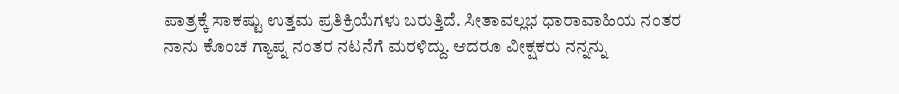ಪಾತ್ರಕ್ಕೆ ಸಾಕಷ್ಟು ಉತ್ತಮ ಪ್ರತಿಕ್ರಿಯೆಗಳು ಬರುತ್ತಿದೆ. ಸೀತಾವಲ್ಲಭ ಧಾರಾವಾಹಿಯ ನಂತರ ನಾನು ಕೊಂಚ ಗ್ಯಾಪ್ನ ನಂತರ ನಟನೆಗೆ ಮರಳಿದ್ದು. ಆದರೂ ವೀಕ್ಷಕರು ನನ್ನನ್ನು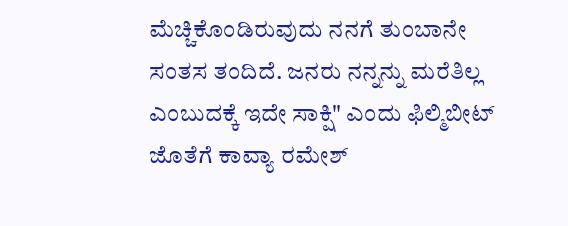ಮೆಚ್ಚಿಕೊಂಡಿರುವುದು ನನಗೆ ತುಂಬಾನೇ ಸಂತಸ ತಂದಿದೆ. ಜನರು ನನ್ನನ್ನು ಮರೆತಿಲ್ಲ ಎಂಬುದಕ್ಕೆ ಇದೇ ಸಾಕ್ಷಿ" ಎಂದು ಫಿಲ್ಮಿಬೀಟ್ ಜೊತೆಗೆ ಕಾವ್ಯಾ ರಮೇಶ್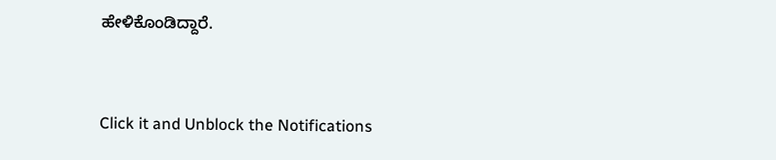ಹೇಳಿಕೊಂಡಿದ್ದಾರೆ.


Click it and Unblock the Notifications